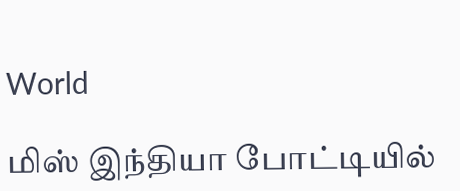World

மிஸ் இந்தியா போட்டியில்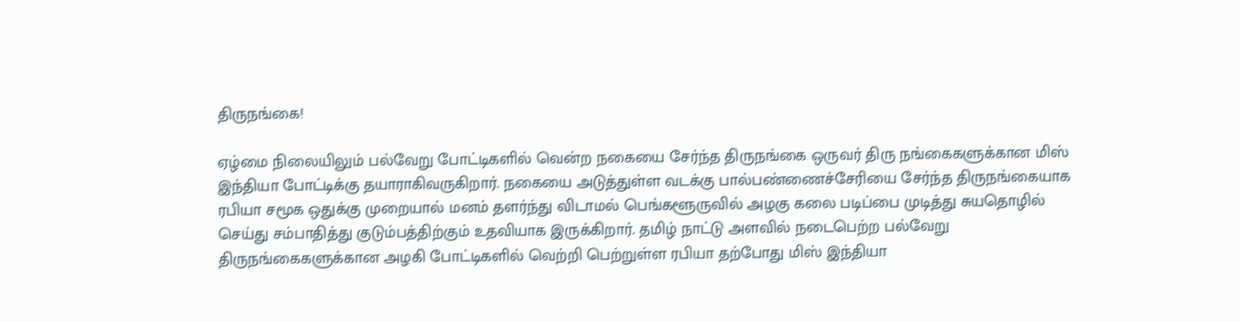திருநங்கை!

ஏழ்மை நிலையிலும் பல்வேறு போட்டிகளில் வென்ற நகையை சேர்ந்த திருநங்கை ஒருவர் திரு நங்கைகளுக்கான மிஸ் இந்தியா போட்டிக்கு தயாராகிவருகிறார். நகையை அடுத்துள்ள வடக்கு பால்பண்ணைச்சேரியை சேர்ந்த திருநங்கையாக ரபியா சமூக ஒதுக்கு முறையால் மனம் தளர்ந்து விடாமல் பெங்களூருவில் அழகு கலை படிப்பை முடித்து சுயதொழில் செய்து சம்பாதித்து குடும்பத்திற்கும் உதவியாக இருக்கிறார். தமிழ் நாட்டு அளவில் நடைபெற்ற பல்வேறு திருநங்கைகளுக்கான அழகி போட்டிகளில் வெற்றி பெற்றுள்ள ரபியா தற்போது மிஸ் இந்தியா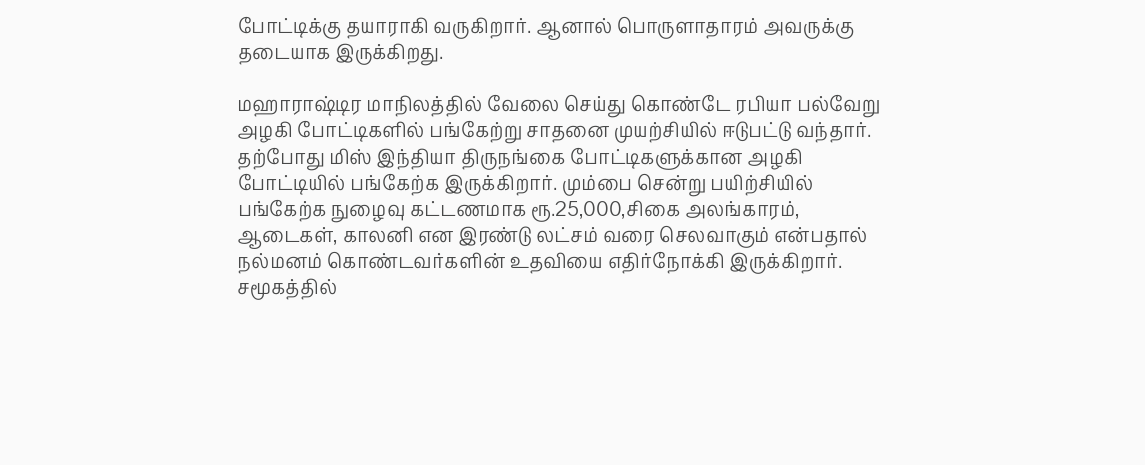போட்டிக்கு தயாராகி வருகிறார். ஆனால் பொருளாதாரம் அவருக்கு தடையாக இருக்கிறது.

மஹாராஷ்டிர மாநிலத்தில் வேலை செய்து கொண்டே ரபியா பல்வேறு அழகி போட்டிகளில் பங்கேற்று சாதனை முயற்சியில் ஈடுபட்டு வந்தார். தற்போது மிஸ் இந்தியா திருநங்கை போட்டிகளுக்கான அழகி போட்டியில் பங்கேற்க இருக்கிறார். மும்பை சென்று பயிற்சியில் பங்கேற்க நுழைவு கட்டணமாக ரூ.25,000,சிகை அலங்காரம், ஆடைகள், காலனி என இரண்டு லட்சம் வரை செலவாகும் என்பதால் நல்மனம் கொண்டவர்களின் உதவியை எதிர்நோக்கி இருக்கிறார். சமூகத்தில்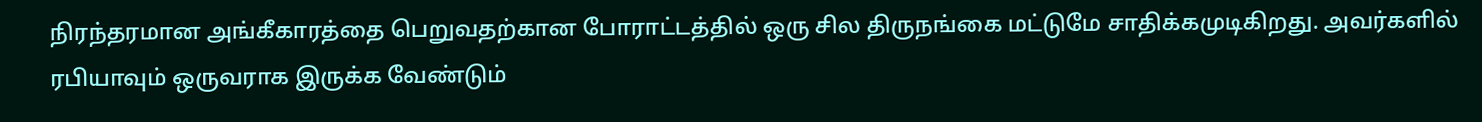நிரந்தரமான அங்கீகாரத்தை பெறுவதற்கான போராட்டத்தில் ஒரு சில திருநங்கை மட்டுமே சாதிக்கமுடிகிறது. அவர்களில் ரபியாவும் ஒருவராக இருக்க வேண்டும்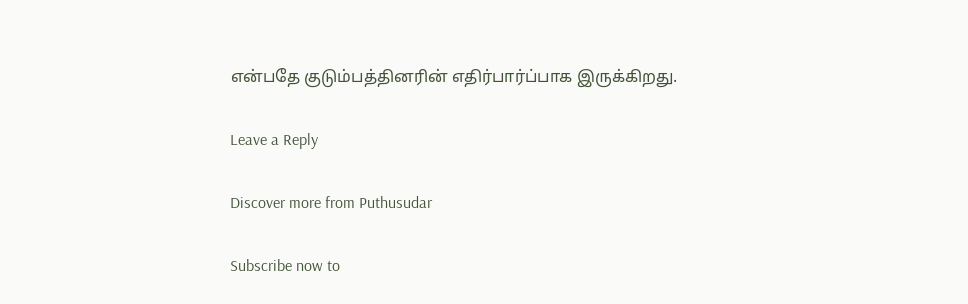என்பதே குடும்பத்தினரின் எதிர்பார்ப்பாக இருக்கிறது.

Leave a Reply

Discover more from Puthusudar

Subscribe now to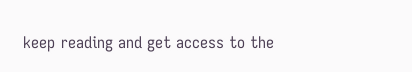keep reading and get access to the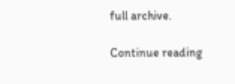full archive.

Continue reading